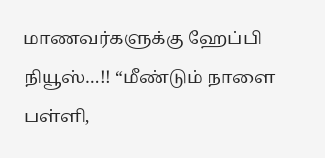மாணவர்களுக்கு ஹேப்பி நியூஸ்…!! “மீண்டும் நாளை பள்ளி,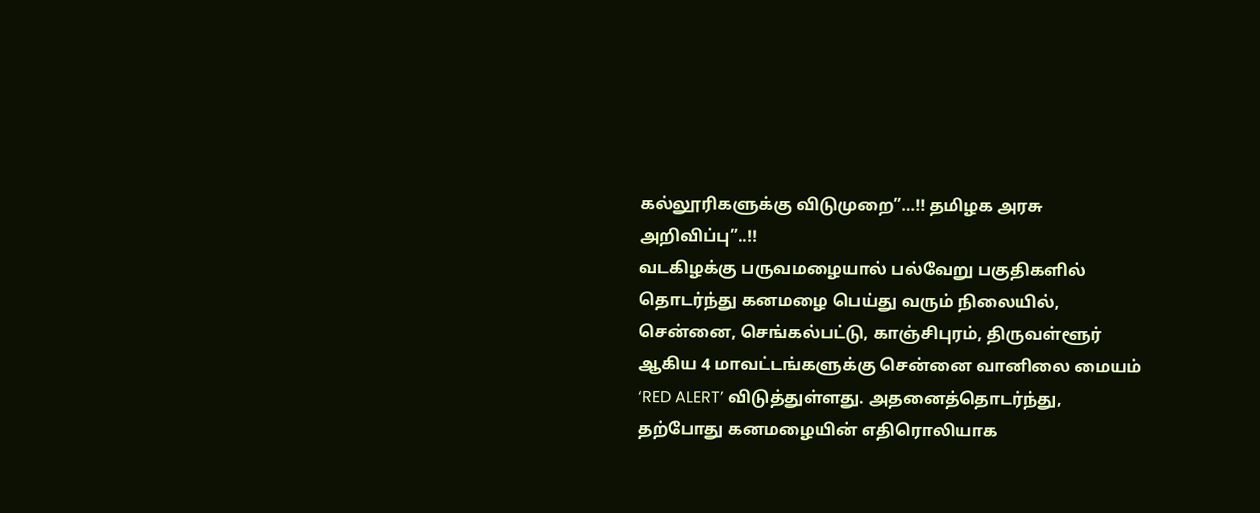கல்லூரிகளுக்கு விடுமுறை”…!! தமிழக அரசு அறிவிப்பு”..!!
வடகிழக்கு பருவமழையால் பல்வேறு பகுதிகளில் தொடர்ந்து கனமழை பெய்து வரும் நிலையில், சென்னை, செங்கல்பட்டு, காஞ்சிபுரம், திருவள்ளூர் ஆகிய 4 மாவட்டங்களுக்கு சென்னை வானிலை மையம் ‘RED ALERT’ விடுத்துள்ளது. அதனைத்தொடர்ந்து, தற்போது கனமழையின் எதிரொலியாக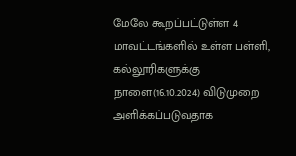மேலே கூறப்பட்டுள்ள 4 மாவட்டங்களில் உள்ள பள்ளி, கல்லூரிகளுக்கு நாளை(16.10.2024) விடுமுறை அளிக்கப்படுவதாக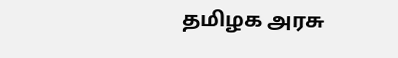தமிழக அரசு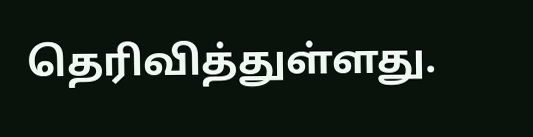தெரிவித்துள்ளது.